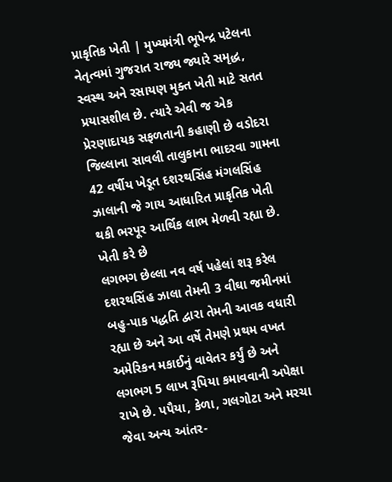પ્રાકૃતિક ખેતી | મુખ્યમંત્રી ભૂપેન્દ્ર પટેલના નેતૃત્વમાં ગુજરાત રાજ્ય જ્યારે સમૃદ્ધ, સ્વસ્થ અને રસાયણ મુક્ત ખેતી માટે સતત પ્રયાસશીલ છે. ત્યારે એવી જ એક પ્રેરણાદાયક સફળતાની કહાણી છે વડોદરા જિલ્લાના સાવલી તાલુકાના ભાદરવા ગામના 42 વર્ષીય ખેડૂત દશરથસિંહ મંગલસિંહ ઝાલાની જે ગાય આધારિત પ્રાકૃતિક ખેતી થકી ભરપૂર આર્થિક લાભ મેળવી રહ્યા છે.
ખેતી કરે છે
લગભગ છેલ્લા નવ વર્ષ પહેલાં શરૂ કરેલ દશરથસિંહ ઝાલા તેમની 3 વીઘા જમીનમાં બહુ-પાક પદ્ધતિ દ્વારા તેમની આવક વધારી રહ્યા છે અને આ વર્ષે તેમણે પ્રથમ વખત અમેરિકન મકાઈનું વાવેતર કર્યું છે અને લગભગ 5 લાખ રૂપિયા કમાવવાની અપેક્ષા રાખે છે. પપૈયા, કેળા, ગલગોટા અને મરચા જેવા અન્ય આંતર-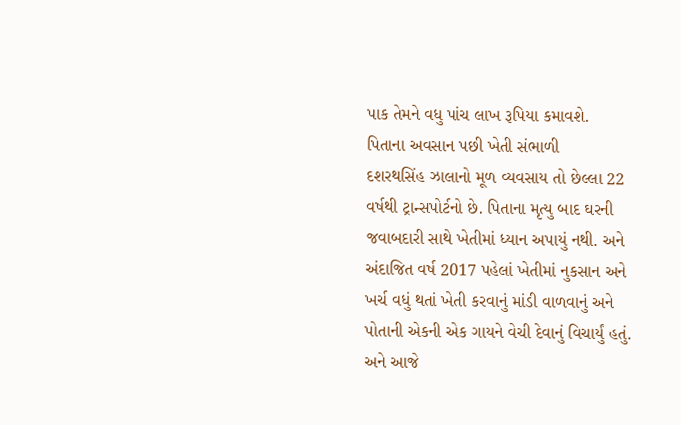પાક તેમને વધુ પાંચ લાખ રૂપિયા કમાવશે.
પિતાના અવસાન પછી ખેતી સંભાળી
દશરથસિંહ ઝાલાનો મૂળ વ્યવસાય તો છેલ્લા 22 વર્ષથી ટ્રાન્સપોર્ટનો છે. પિતાના મૃત્યુ બાદ ઘરની જવાબદારી સાથે ખેતીમાં ધ્યાન અપાયું નથી. અને અંદાજિત વર્ષ 2017 પહેલાં ખેતીમાં નુકસાન અને ખર્ચ વધું થતાં ખેતી કરવાનું માંડી વાળવાનું અને પોતાની એકની એક ગાયને વેચી દેવાનું વિચાર્યું હતું. અને આજે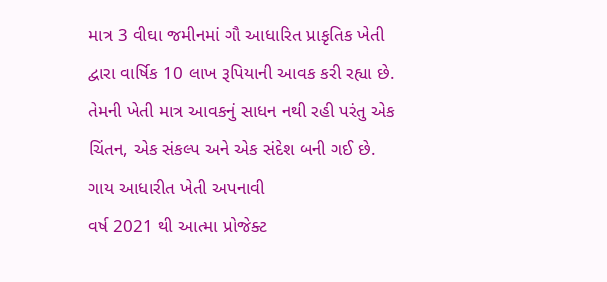માત્ર 3 વીઘા જમીનમાં ગૌ આધારિત પ્રાકૃતિક ખેતી દ્વારા વાર્ષિક 10 લાખ રૂપિયાની આવક કરી રહ્યા છે. તેમની ખેતી માત્ર આવકનું સાધન નથી રહી પરંતુ એક ચિંતન, એક સંકલ્પ અને એક સંદેશ બની ગઈ છે.
ગાય આધારીત ખેતી અપનાવી
વર્ષ 2021 થી આત્મા પ્રોજેક્ટ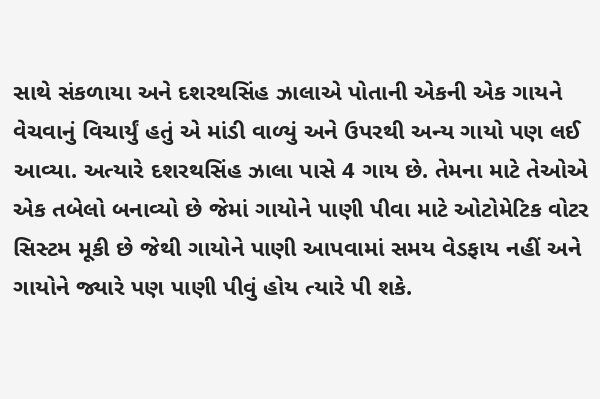સાથે સંકળાયા અને દશરથસિંહ ઝાલાએ પોતાની એકની એક ગાયને વેચવાનું વિચાર્યું હતું એ માંડી વાળ્યું અને ઉપરથી અન્ય ગાયો પણ લઈ આવ્યા. અત્યારે દશરથસિંહ ઝાલા પાસે 4 ગાય છે. તેમના માટે તેઓએ એક તબેલો બનાવ્યો છે જેમાં ગાયોને પાણી પીવા માટે ઓટોમેટિક વોટર સિસ્ટમ મૂકી છે જેથી ગાયોને પાણી આપવામાં સમય વેડફાય નહીં અને ગાયોને જ્યારે પણ પાણી પીવું હોય ત્યારે પી શકે.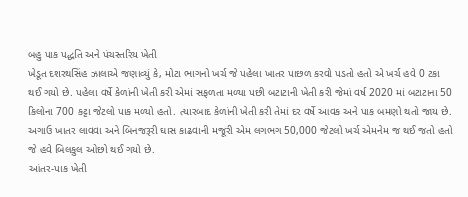બહુ પાક પદ્ધતિ અને પંચસ્તરિય ખેતી
ખેડૂત દશરથસિંહ ઝાલાએ જણાવ્યું કે, મોટા ભાગનો ખર્ચ જે પહેલા ખાતર પાછળ કરવો પડતો હતો એ ખર્ચ હવે 0 ટકા થઈ ગયો છે. પહેલા વર્ષે કેળાંની ખેતી કરી એમાં સફળતા મળ્યા પછી બટાટાની ખેતી કરી જેમાં વર્ષ 2020 માં બટાટાના 50 કિલોના 700 કટ્ટા જેટલો પાક મળ્યો હતો. ત્યારબાદ કેળાંની ખેતી કરી તેમાં દર વર્ષે આવક અને પાક બમણો થતો જાય છે. અગાઉ ખાતર લાવવા અને બિનજરૂરી ઘાસ કાઢવાની મજૂરી એમ લગભગ 50,000 જેટલો ખર્ચ એમનેમ જ થઈ જતો હતો જે હવે બિલકુલ ઓછો થઈ ગયો છે.
આંતર-પાક ખેતી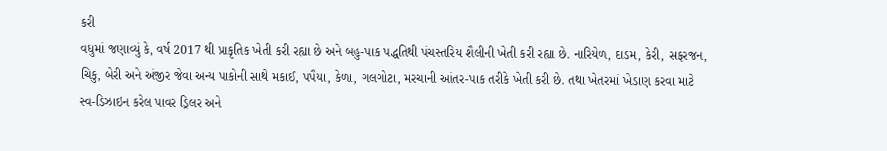કરી
વધુમાં જણાવ્યું કે, વર્ષ 2017 થી પ્રાકૃતિક ખેતી કરી રહ્યા છે અને બહુ-પાક પદ્ધતિથી પંચસ્તરિય શૈલીની ખેતી કરી રહ્યા છે. નારિયેળ, દાડમ, કેરી, સફરજન, ચિકુ, બેરી અને અંજીર જેવા અન્ય પાકોની સાથે મકાઈ, પપૈયા, કેળા, ગલગોટા, મરચાની આંતર-પાક તરીકે ખેતી કરી છે. તથા ખેતરમાં ખેડાણ કરવા માટે સ્વ-ડિઝાઇન કરેલ પાવર ડ્રિલર અને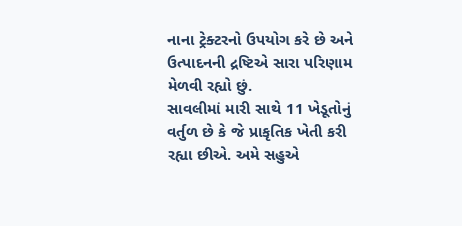નાના ટ્રેક્ટરનો ઉપયોગ કરે છે અને ઉત્પાદનની દ્રષ્ટિએ સારા પરિણામ મેળવી રહ્યો છું.
સાવલીમાં મારી સાથે 11 ખેડૂતોનું વર્તુળ છે કે જે પ્રાકૃતિક ખેતી કરી રહ્યા છીએ. અમે સહુએ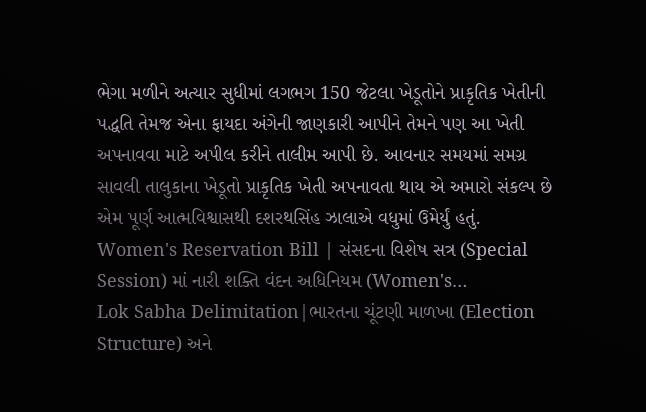ભેગા મળીને અત્યાર સુધીમાં લગભગ 150 જેટલા ખેડૂતોને પ્રાકૃતિક ખેતીની પદ્ધતિ તેમજ એના ફાયદા અંગેની જાણકારી આપીને તેમને પણ આ ખેતી અપનાવવા માટે અપીલ કરીને તાલીમ આપી છે. આવનાર સમયમાં સમગ્ર સાવલી તાલુકાના ખેડૂતો પ્રાકૃતિક ખેતી અપનાવતા થાય એ અમારો સંકલ્પ છે એમ પૂર્ણ આત્મવિશ્વાસથી દશરથસિંહ ઝાલાએ વધુમાં ઉમેર્યું હતું.
Women's Reservation Bill | સંસદના વિશેષ સત્ર (Special Session) માં નારી શક્તિ વંદન અધિનિયમ (Women's…
Lok Sabha Delimitation|ભારતના ચૂંટણી માળખા (Election Structure) અને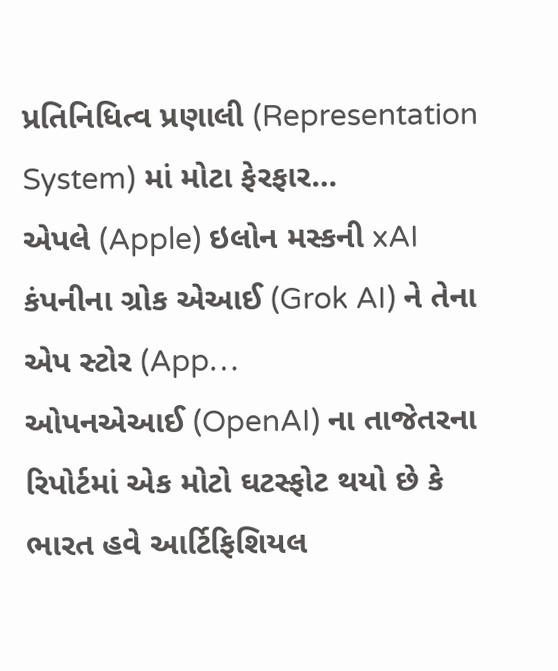પ્રતિનિધિત્વ પ્રણાલી (Representation System) માં મોટા ફેરફાર…
એપલે (Apple) ઇલોન મસ્કની xAI કંપનીના ગ્રોક એઆઈ (Grok AI) ને તેના એપ સ્ટોર (App…
ઓપનએઆઈ (OpenAI) ના તાજેતરના રિપોર્ટમાં એક મોટો ઘટસ્ફોટ થયો છે કે ભારત હવે આર્ટિફિશિયલ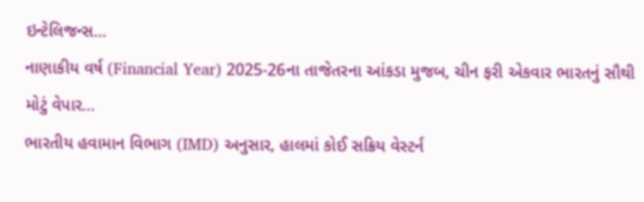ઇન્ટેલિજન્સ…
નાણાકીય વર્ષ (Financial Year) 2025-26ના તાજેતરના આંકડા મુજબ, ચીન ફરી એકવાર ભારતનું સૌથી મોટું વેપાર…
ભારતીય હવામાન વિભાગ (IMD) અનુસાર, હાલમાં કોઈ સક્રિય વેસ્ટર્ન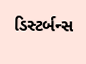ડિસ્ટર્બન્સ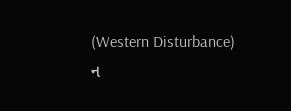(Western Disturbance) ન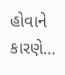હોવાને કારણે…